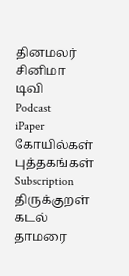தினமலர்
சினிமா
டிவி
Podcast
iPaper
கோயில்கள்
புத்தகங்கள்
Subscription
திருக்குறள்
கடல் தாமரை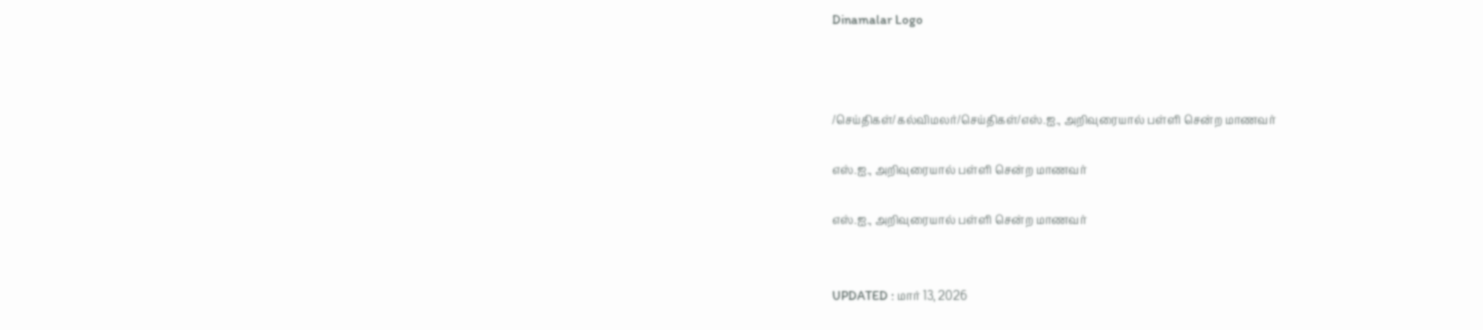Dinamalar Logo



/செய்திகள்/கல்விமலர்/செய்திகள்/எஸ்.ஐ., அறிவுரையால் பள்ளி சென்ற மாணவர்

எஸ்.ஐ., அறிவுரையால் பள்ளி சென்ற மாணவர்

எஸ்.ஐ., அறிவுரையால் பள்ளி சென்ற மாணவர்


UPDATED : மார் 13, 2026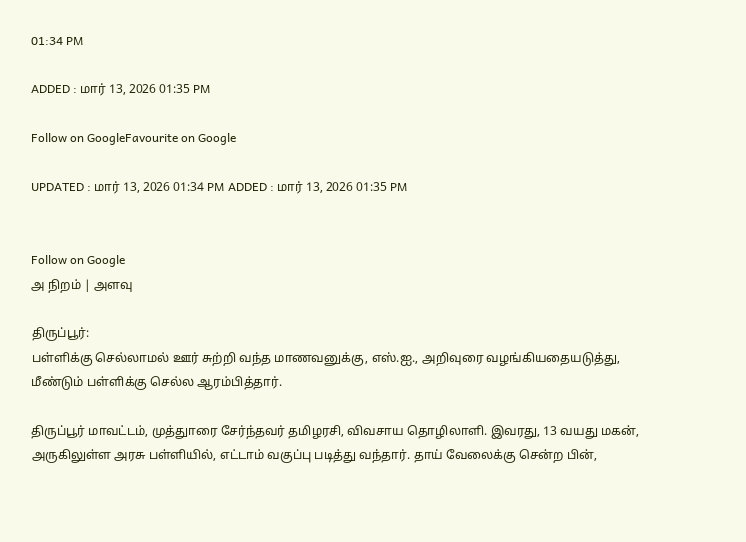01:34 PM

ADDED : மார் 13, 2026 01:35 PM

Follow on GoogleFavourite on Google

UPDATED : மார் 13, 2026 01:34 PM ADDED : மார் 13, 2026 01:35 PM


Follow on Google
அ நிறம் | அளவு

திருப்பூர்:
பள்ளிக்கு செல்லாமல் ஊர் சுற்றி வந்த மாணவனுக்கு, எஸ்.ஐ., அறிவுரை வழங்கியதையடுத்து, மீண்டும் பள்ளிக்கு செல்ல ஆரம்பித்தார்.

திருப்பூர் மாவட்டம், முத்துாரை சேர்ந்தவர் தமிழரசி, விவசாய தொழிலாளி. இவரது, 13 வயது மகன், அருகிலுள்ள அரசு பள்ளியில், எட்டாம் வகுப்பு படித்து வந்தார். தாய் வேலைக்கு சென்ற பின்,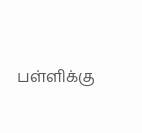பள்ளிக்கு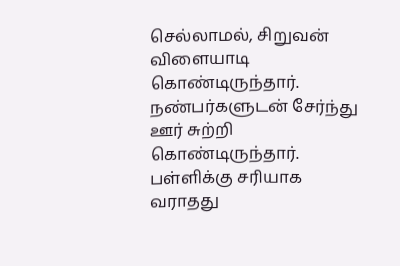செல்லாமல், சிறுவன் விளையாடி கொண்டிருந்தார். நண்பர்களுடன் சேர்ந்து ஊர் சுற்றி கொண்டிருந்தார். பள்ளிக்கு சரியாக வராதது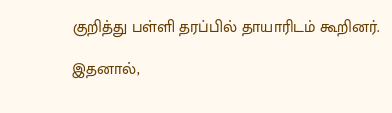குறித்து பள்ளி தரப்பில் தாயாரிடம் கூறினர்.

இதனால்,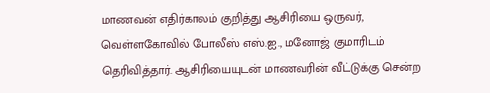மாணவன் எதிர்காலம் குறித்து ஆசிரியை ஒருவர், வெள்ளகோவில் போலீஸ் எஸ்.ஐ., மனோஜ் குமாரிடம் தெரிவித்தார். ஆசிரியையுடன் மாணவரின் வீட்டுக்கு சென்ற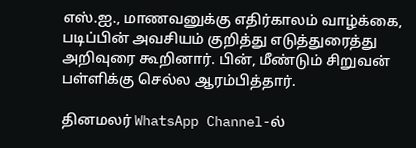எஸ்.ஐ., மாணவனுக்கு எதிர்காலம் வாழ்க்கை, படிப்பின் அவசியம் குறித்து எடுத்துரைத்து அறிவுரை கூறினார். பின், மீண்டும் சிறுவன் பள்ளிக்கு செல்ல ஆரம்பித்தார்.

தினமலர் WhatsApp Channel-ல்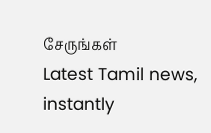சேருங்கள்
Latest Tamil news, instantly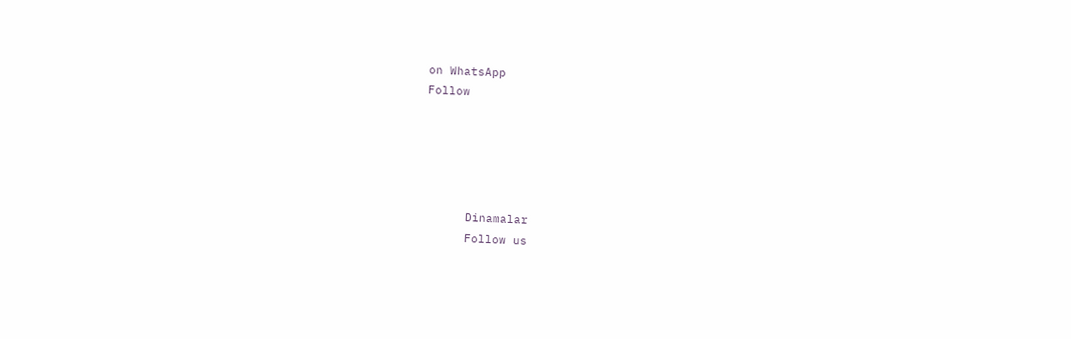on WhatsApp
Follow





      Dinamalar
      Follow us